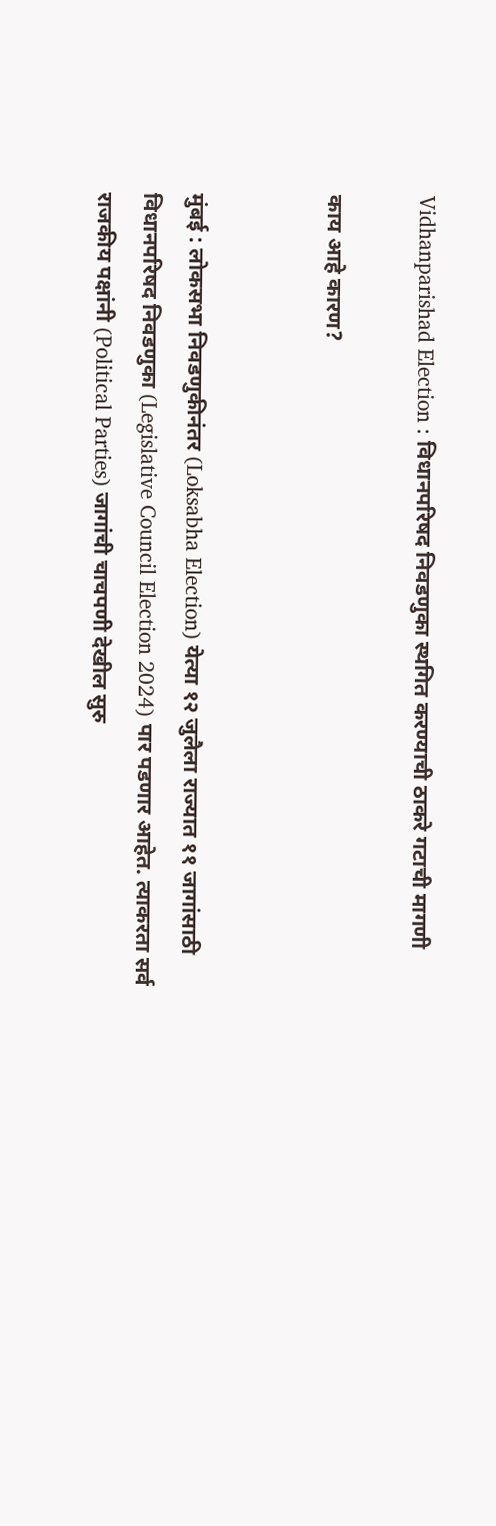Vidhanparishad Election : विधानपरिषद निवडणुका स्थगित करण्याची ठाकरे गटाची मागणी

काय आहे कारण?


मुंबई : लोकसभा निवडणुकीनंतर (Loksabha Election) येत्या १२ जुलैला राज्यात ११ जागांसाठी विधानपरिषद निवडणुका (Legislative Council Election 2024) पार पडणार आहेत. त्याकरता सर्व राजकीय पक्षांनी (Political Parties) जागांची चाचपणी देखील सुरु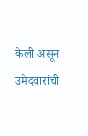केली असून उमेदवारांची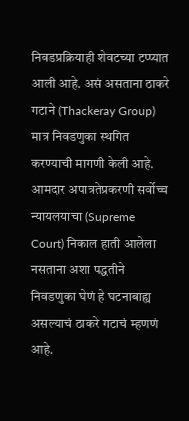निवडप्रक्रियाही शेवटच्या टप्प्यात आली आहे. असं असताना ठाकरे गटाने (Thackeray Group) मात्र निवडणुका स्थगित करण्याची मागणी केली आहे. आमदार अपात्रतेप्रकरणी सर्वोच्च न्यायलयाचा (Supreme Court) निकाल हाती आलेला नसताना अशा पद्धतीने निवडणुका घेणं हे घटनाबाह्य असल्याचं ठाकरे गटाचं म्हणणं आहे.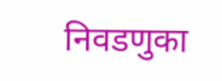निवडणुका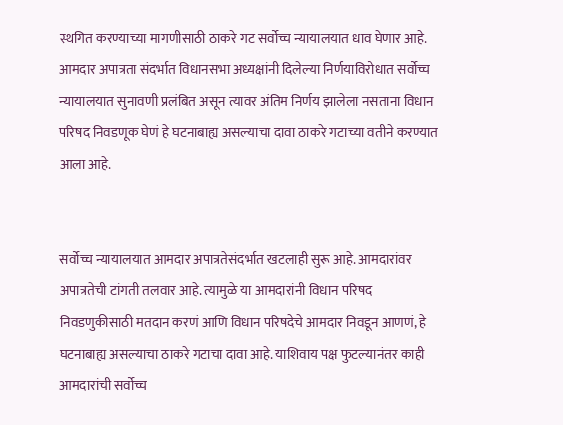स्थगित करण्याच्या मागणीसाठी ठाकरे गट सर्वोच्च न्यायालयात धाव घेणार आहे. आमदार अपात्रता संदर्भात विधानसभा अध्यक्षांनी दिलेल्या निर्णयाविरोधात सर्वोच्च न्यायालयात सुनावणी प्रलंबित असून त्यावर अंतिम निर्णय झालेला नसताना विधान परिषद निवडणूक घेणं हे घटनाबाह्य असल्याचा दावा ठाकरे गटाच्या वतीने करण्यात आला आहे.


सर्वोच्च न्यायालयात आमदार अपात्रतेसंदर्भात खटलाही सुरू आहे. आमदारांवर अपात्रतेची टांगती तलवार आहे. त्यामुळे या आमदारांनी विधान परिषद निवडणुकीसाठी मतदान करणं आणि विधान परिषदेचे आमदार निवडून आणणं, हे घटनाबाह्य असल्याचा ठाकरे गटाचा दावा आहे. याशिवाय पक्ष फुटल्यानंतर काही आमदारांची सर्वोच्च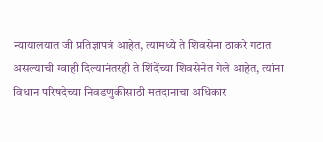न्यायालयात जी प्रतिज्ञापत्रं आहेत, त्यामध्ये ते शिवसेना ठाकरे गटात असल्याची ग्वाही दिल्यानंतरही ते शिंदेंच्या शिवसेनेत गेले आहेत, त्यांना विधान परिषदेच्या निवडणुकीसाठी मतदानाचा अधिकार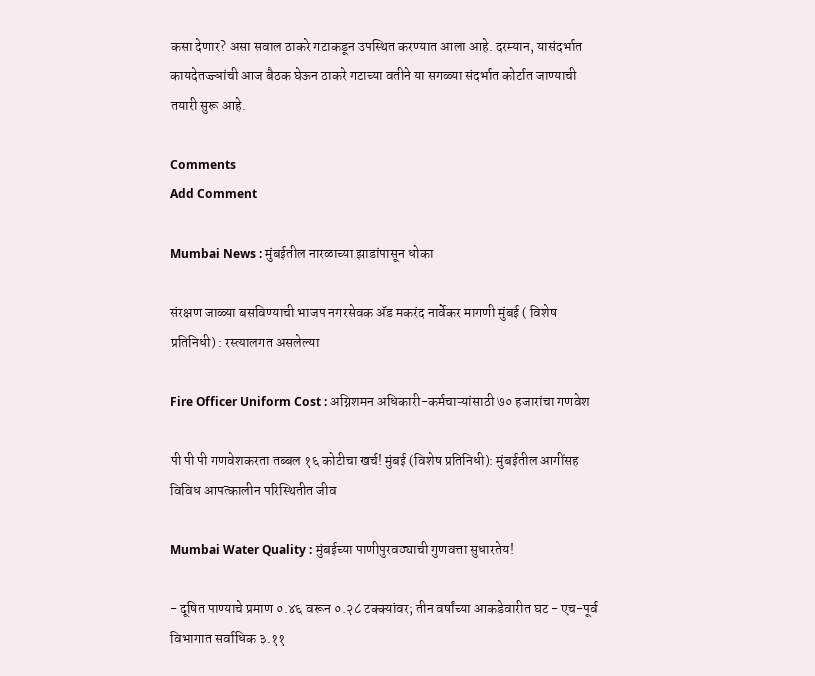कसा देणार? असा सवाल ठाकरे गटाकडून उपस्थित करण्यात आला आहे. दरम्यान, यासंदर्भात कायदेतज्ज्ञांची आज बैठक घेऊन ठाकरे गटाच्या वतीने या सगळ्या संदर्भात कोर्टात जाण्याची तयारी सुरू आहे.

Comments
Add Comment

Mumbai News : मुंबईतील नारळाच्या झाडांपासून धोका

संरक्षण जाळ्या बसविण्याची भाजप नगरसेवक अ‍ॅड मकरंद नार्वेकर मागणी मुंबई ( विशेष प्रतिनिधी) : रस्त्यालगत असलेल्या

Fire Officer Uniform Cost : अग्निशमन अधिकारी-कर्मचाऱ्यांसाठी ७० हजारांचा गणवेश

पी पी पी गणवेशकरता तब्बल १६ कोटीचा खर्च! मुंबई (विशेष प्रतिनिधी): मुंबईतील आगींसह विविध आपत्कालीन परिस्थितीत जीव

Mumbai Water Quality : मुंबईच्या पाणीपुरवठ्याची गुणवत्ता सुधारतेय!

- दूषित पाण्याचे प्रमाण ०.४६ वरून ०.२८ टक्क्यांवर; तीन वर्षांच्या आकडेवारीत घट - एच-पूर्व विभागात सर्वाधिक ३.११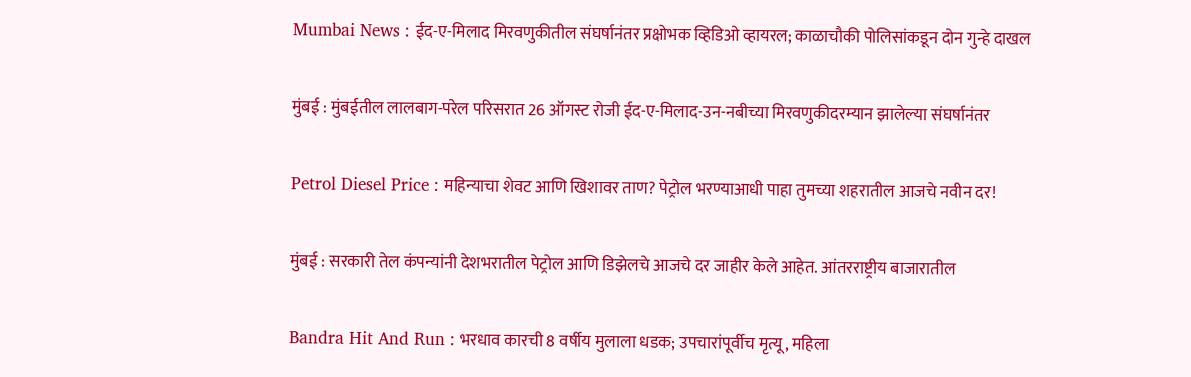Mumbai News : ईद-ए-मिलाद मिरवणुकीतील संघर्षानंतर प्रक्षोभक व्हिडिओ व्हायरल; काळाचौकी पोलिसांकडून दोन गुन्हे दाखल

मुंबई : मुंबईतील लालबाग-परेल परिसरात 26 ऑगस्ट रोजी ईद-ए-मिलाद-उन-नबीच्या मिरवणुकीदरम्यान झालेल्या संघर्षानंतर

Petrol Diesel Price : महिन्याचा शेवट आणि खिशावर ताण? पेट्रोल भरण्याआधी पाहा तुमच्या शहरातील आजचे नवीन दर!

मुंबई : सरकारी तेल कंपन्यांनी देशभरातील पेट्रोल आणि डिझेलचे आजचे दर जाहीर केले आहेत. आंतरराष्ट्रीय बाजारातील

Bandra Hit And Run : भरधाव कारची 8 वर्षीय मुलाला धडक; उपचारांपूर्वीच मृत्यू, महिला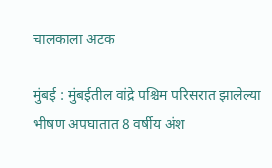चालकाला अटक

मुंबई : मुंबईतील वांद्रे पश्चिम परिसरात झालेल्या भीषण अपघातात 8 वर्षीय अंश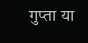गुप्ता या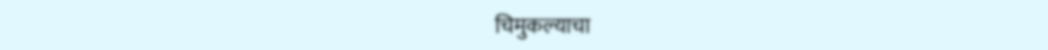चिमुकल्याचा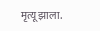मृत्यू झाला.